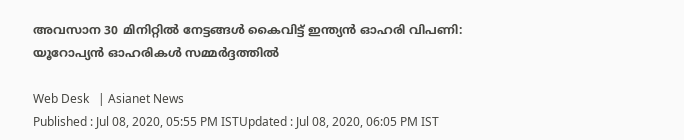അവസാന 30 മിനിറ്റിൽ നേട്ടങ്ങൾ കൈവിട്ട് ഇന്ത്യൻ ഓഹരി വിപണി: യൂറോപ്യൻ ഓഹരികൾ സമ്മർദ്ദത്തിൽ

Web Desk   | Asianet News
Published : Jul 08, 2020, 05:55 PM ISTUpdated : Jul 08, 2020, 06:05 PM IST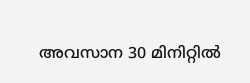അവസാന 30 മിനിറ്റിൽ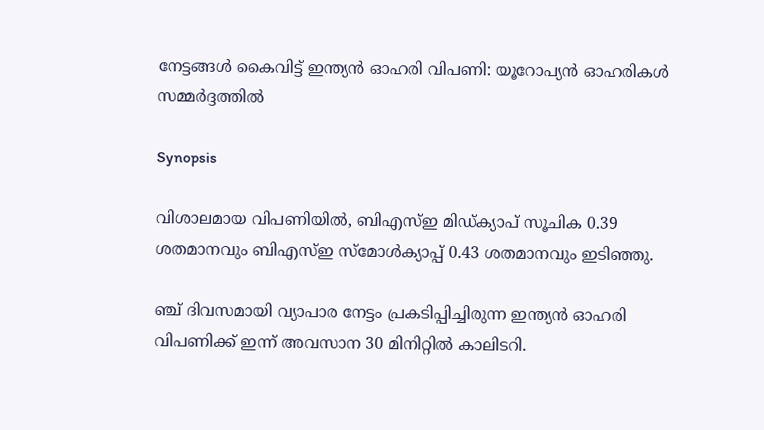നേട്ടങ്ങൾ കൈവിട്ട് ഇന്ത്യൻ ഓഹരി വിപണി: യൂറോപ്യൻ ഓഹരികൾ സമ്മർദ്ദത്തിൽ

Synopsis

വിശാലമായ വിപണിയിൽ, ബി‌എസ്‌ഇ മിഡ്‌ക്യാപ് സൂചിക 0.39 ശതമാനവും ബി‌എസ്‌ഇ സ്‌മോൾക്യാപ്പ് 0.43 ശതമാനവും ഇടിഞ്ഞു.

ഞ്ച് ദിവസമായി വ്യാപാര നേട്ടം പ്രകടിപ്പിച്ചിരുന്ന ഇന്ത്യൻ ഓഹരി വിപണിക്ക് ഇന്ന് അവസാന 30 മിനിറ്റിൽ കാലിടറി.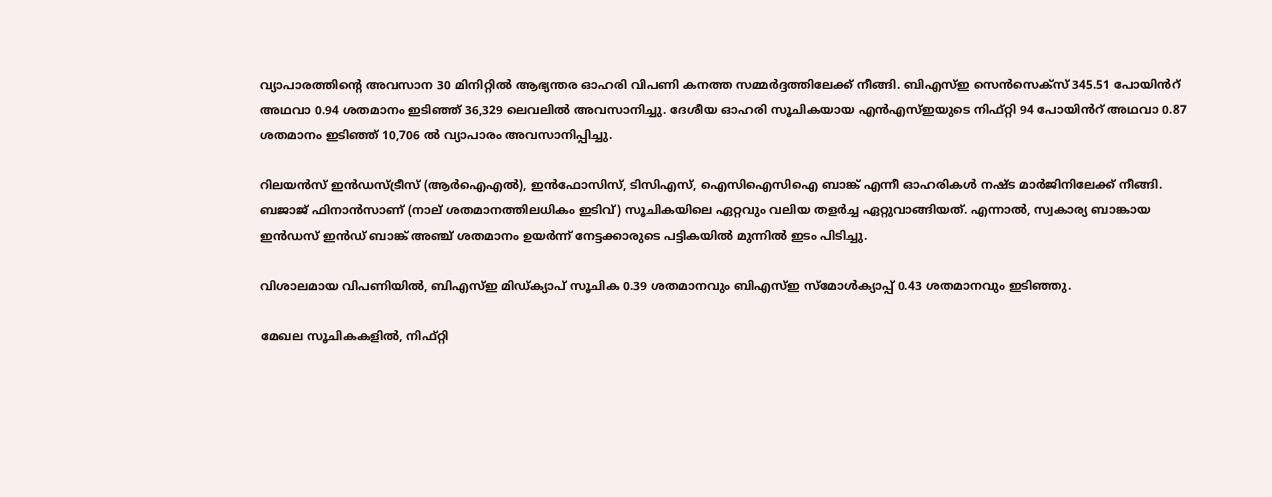വ്യാപാരത്തിന്റെ അവസാന 30 മിനിറ്റിൽ ആഭ്യന്തര ഓഹരി വിപണി കനത്ത സമ്മർദ്ദത്തിലേക്ക് നീങ്ങി. ബി‌എസ്‌ഇ സെൻസെക്സ് 345.51 പോയിൻറ് അഥവാ 0.94 ശതമാനം ഇടിഞ്ഞ് 36,329 ലെവലിൽ അവസാനിച്ചു. ദേശീയ ഓഹരി സൂചികയായ എൻ‌എസ്‌ഇയുടെ നിഫ്റ്റി 94 പോയിൻറ് അഥവാ 0.87 ശതമാനം ഇടിഞ്ഞ് 10,706 ൽ വ്യാപാരം അവസാനിപ്പിച്ചു.

റിലയൻസ് ഇൻഡസ്ട്രീസ് (ആർ‌ഐ‌എൽ), ഇൻ‌ഫോസിസ്, ടി‌സി‌എസ്, ഐ‌സി‌ഐ‌സി‌ഐ ബാങ്ക് എന്നീ ഓഹരികൾ നഷ്ട‌ മാർജിനിലേക്ക് നീങ്ങി. ബജാജ് ഫിനാൻസാണ് (നാല് ശതമാനത്തിലധികം ഇടിവ്) സൂചികയിലെ ഏറ്റവും വലിയ തളർച്ച ഏറ്റുവാങ്ങിയത്. എന്നാൽ, സ്വകാര്യ ബാങ്കായ ഇൻഡസ് ഇൻഡ് ബാങ്ക് അഞ്ച് ശതമാനം ഉയർന്ന് നേട്ടക്കാരുടെ പട്ടികയിൽ മുന്നിൽ ഇടം പിടിച്ചു.

വിശാലമായ വിപണിയിൽ, ബി‌എസ്‌ഇ മിഡ്‌ക്യാപ് സൂചിക 0.39 ശതമാനവും ബി‌എസ്‌ഇ സ്‌മോൾക്യാപ്പ് 0.43 ശതമാനവും ഇടിഞ്ഞു.

മേഖല സൂചികകളിൽ, നിഫ്റ്റി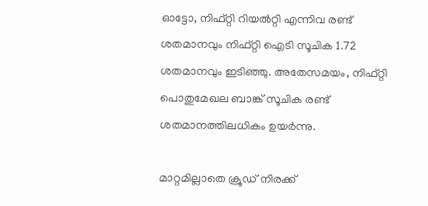ഓട്ടോ, നിഫ്റ്റി റിയൽറ്റി എന്നിവ രണ്ട് ശതമാനവും നിഫ്റ്റി ഐടി സൂചിക 1.72 ശതമാനവും ഇടിഞ്ഞു. അതേസമയം, നിഫ്റ്റി പൊതുമേഖല ബാങ്ക് സൂചിക രണ്ട് ശതമാനത്തിലധികം ഉയർന്നു.

മാറ്റമില്ലാതെ ക്രൂഡ് നിരക്ക്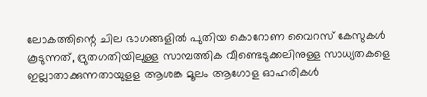ലോകത്തിന്റെ ചില ഭാഗങ്ങളിൽ പുതിയ കൊറോണ വൈറസ് കേസുകൾ കൂടുന്നത്, ദ്രുതഗതിയിലുള്ള സാമ്പത്തിക വീണ്ടെടുക്കലിനുള്ള സാധ്യതകളെ ഇല്ലാതാക്കുന്നതായുളള ആശങ്ക മൂലം ആഗോള ഓഹരികൾ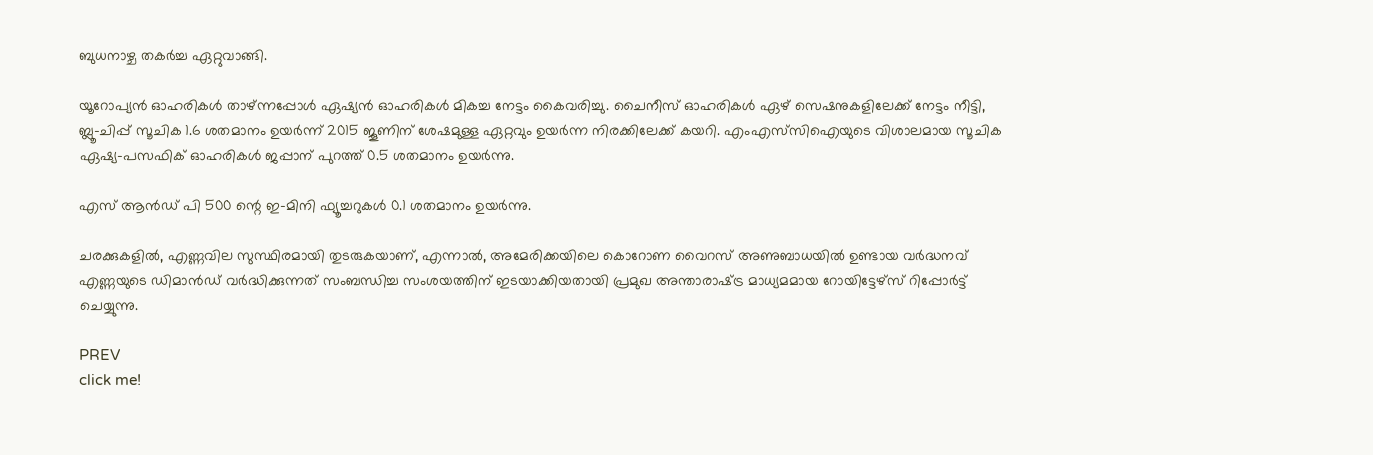ബുധനാഴ്ച തകർച്ച ഏറ്റുവാങ്ങി.

യൂറോപ്യൻ ഓഹരികൾ താഴ്ന്നപ്പോൾ ഏഷ്യൻ ഓഹരികൾ മികച്ച നേട്ടം കൈവരിച്ചു. ചൈനീസ് ഓഹരികൾ ഏഴ് സെഷനുകളിലേക്ക് നേട്ടം നീട്ടി, ബ്ലൂ-ചിപ്പ് സൂചിക 1.6 ശതമാനം ഉയർന്ന് 2015 ജൂണിന് ശേഷമുള്ള ഏറ്റവും ഉയർന്ന നിരക്കിലേക്ക് കയറി. എം‌എസ്‌സി‌ഐയുടെ വിശാലമായ സൂചിക ഏഷ്യ-പസഫിക് ഓഹരികൾ ജപ്പാന് പുറത്ത് 0.5 ശതമാനം ഉയർന്നു.

എസ് ആൻഡ് പി 500 ന്റെ ഇ-മിനി ഫ്യൂച്ചറുകൾ 0.1 ശതമാനം ഉയർന്നു.

ചരക്കുകളിൽ‌, എണ്ണവില സുസ്ഥിരമായി തുടരുകയാണ്, എന്നാൽ, അമേരിക്കയിലെ കൊറോണ വൈറസ് അണുബാധയിൽ ഉണ്ടായ വർദ്ധനവ് എണ്ണയുടെ ഡിമാൻഡ് വർദ്ധിക്കുന്നത് സംബന്ധിച്ച സംശയത്തിന് ഇടയാക്കിയതായി പ്രമുഖ അന്താരാഷ്‌ട്ര മാധ്യമമായ റോയിട്ടേഴ്സ് റിപ്പോർട്ട് ചെയ്യുന്നു.

PREV
click me!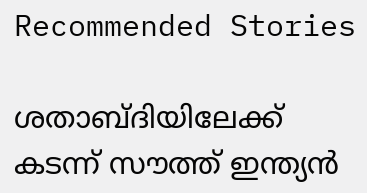Recommended Stories

ശതാബ്ദിയിലേക്ക് കടന്ന് സൗത്ത് ഇന്ത്യൻ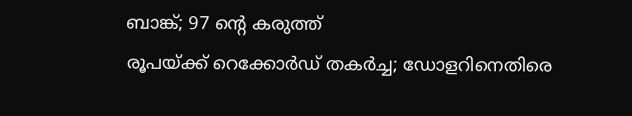ബാങ്ക്; 97 ന്റെ കരുത്ത്
രൂപയ്ക്ക് റെക്കോര്‍ഡ് തകര്‍ച്ച; ഡോളറിനെതിരെ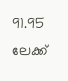91.95 ലേക്ക്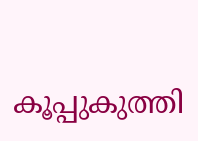കൂപ്പുകുത്തി